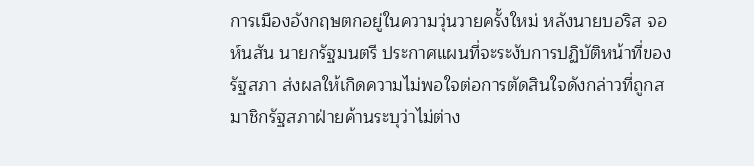การเมืองอังกฤษตกอยู่ในความวุ่นวายครั้งใหม่ หลังนายบอริส จอห์นสัน นายกรัฐมนตรี ประกาศแผนที่จะระงับการปฏิบัติหน้าที่ของรัฐสภา ส่งผลให้เกิดความไม่พอใจต่อการตัดสินใจดังกล่าวที่ถูกสมาชิกรัฐสภาฝ่ายค้านระบุว่าไม่ต่าง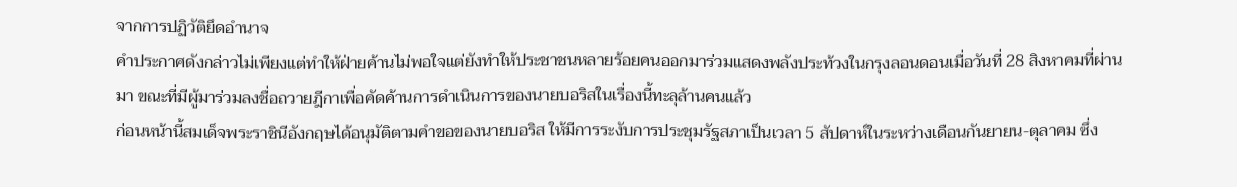จากการปฏิวัติยึดอำนาจ
คำประกาศดังกล่าวไม่เพียงแต่ทำให้ฝ่ายค้านไม่พอใจแต่ยังทำให้ประชาชนหลายร้อยคนออกมาร่วมแสดงพลังประท้วงในกรุงลอนดอนเมื่อวันที่ 28 สิงหาคมที่ผ่านมา ขณะที่มีผู้มาร่วมลงชื่อถวายฎีกาเพื่อคัดค้านการดำเนินการของนายบอริสในเรื่องนี้ทะลุล้านคนแล้ว
ก่อนหน้านี้สมเด็จพระราชินีอังกฤษได้อนุมัติตามคำขอของนายบอริส ให้มีการระงับการประชุมรัฐสภาเป็นเวลา 5 สัปดาห์ในระหว่างเดือนกันยายน-ตุลาคม ซึ่ง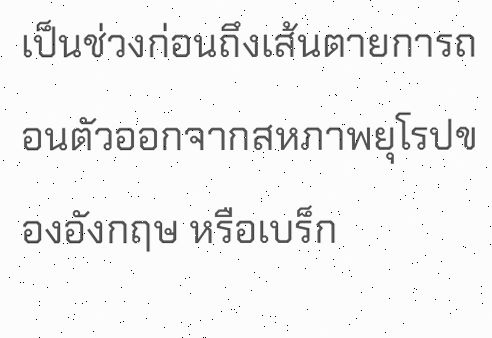เป็นช่วงก่อนถึงเส้นตายการถอนตัวออกจากสหภาพยุโรปของอังกฤษ หรือเบร็ก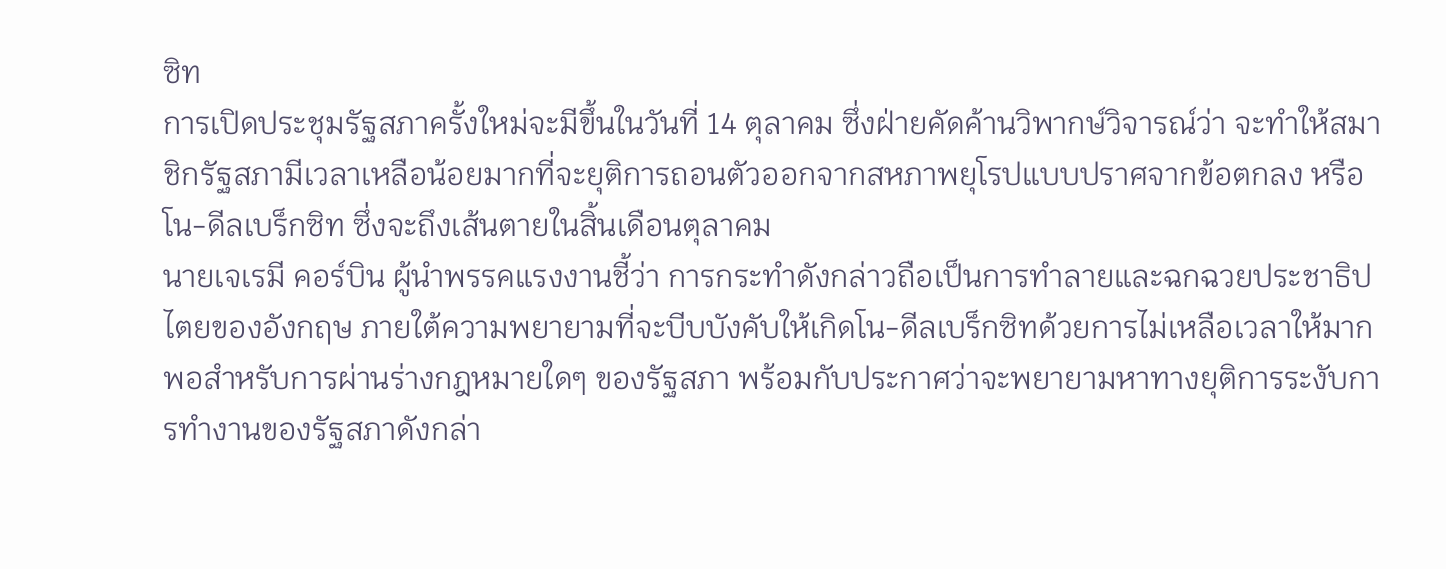ซิท
การเปิดประชุมรัฐสภาครั้งใหม่จะมีขึ้นในวันที่ 14 ตุลาคม ซึ่งฝ่ายคัดค้านวิพากษ์วิจารณ์ว่า จะทำให้สมาชิกรัฐสภามีเวลาเหลือน้อยมากที่จะยุติการถอนตัวออกจากสหภาพยุโรปแบบปราศจากข้อตกลง หรือโน-ดีลเบร็กซิท ซึ่งจะถึงเส้นตายในสิ้นเดือนตุลาคม
นายเจเรมี คอร์บิน ผู้นำพรรคแรงงานชี้ว่า การกระทำดังกล่าวถือเป็นการทำลายและฉกฉวยประชาธิปไตยของอังกฤษ ภายใต้ความพยายามที่จะบีบบังคับให้เกิดโน-ดีลเบร็กซิทด้วยการไม่เหลือเวลาให้มากพอสำหรับการผ่านร่างกฎหมายใดๆ ของรัฐสภา พร้อมกับประกาศว่าจะพยายามหาทางยุติการระงับการทำงานของรัฐสภาดังกล่า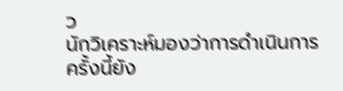ว
นักวิเคราะห์มองว่าการดำเนินการครั้งนี้ยัง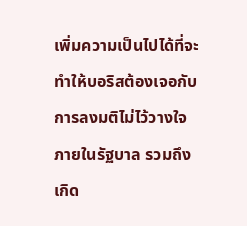เพิ่มความเป็นไปได้ที่จะทำให้บอริสต้องเจอกับการลงมติไม่ไว้วางใจภายในรัฐบาล รวมถึงเกิด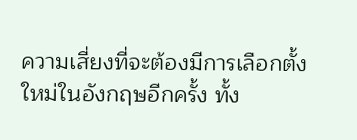ความเสี่ยงที่จะต้องมีการเลือกตั้งใหม่ในอังกฤษอีกครั้ง ทั้ง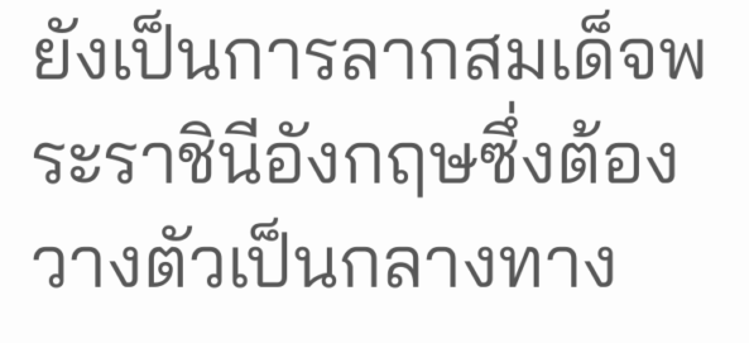ยังเป็นการลากสมเด็จพระราชินีอังกฤษซึ่งต้องวางตัวเป็นกลางทาง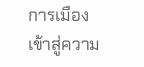การเมืองเข้าสู่ความ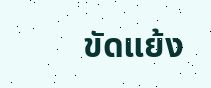ขัดแย้ง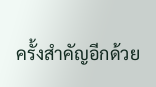ครั้งสำคัญอีกด้วย